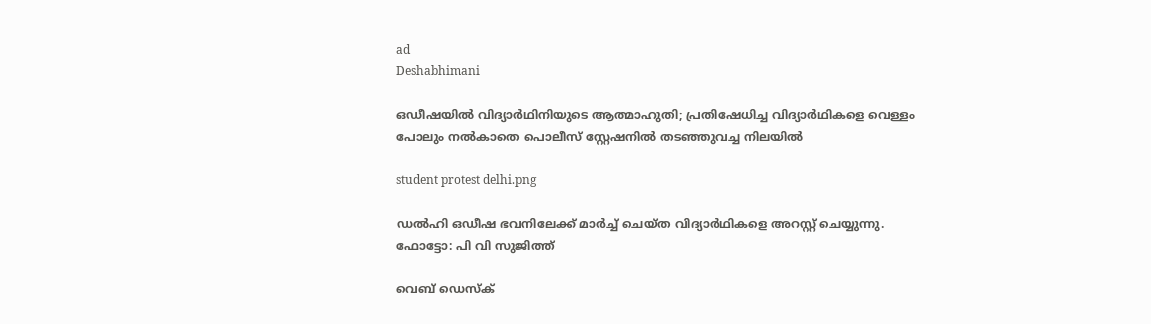ad
Deshabhimani

ഒഡീഷയിൽ വിദ്യാർഥിനിയുടെ ആത്മാഹുതി; പ്രതിഷേധിച്ച വിദ്യാർഥികളെ വെള്ളം പോലും നൽകാതെ പൊലീസ് സ്റ്റേഷനിൽ തടഞ്ഞുവച്ച നിലയിൽ

student protest delhi.png

ഡൽഹി ഒഡീഷ ഭവനിലേക്ക്‌ മാർച്ച്‌ ചെയ്ത വിദ്യാർഥികളെ അറസ്റ്റ് ചെയ്യുന്നു. ഫോട്ടോ: പി വി സുജിത്ത്

വെബ് ഡെസ്ക്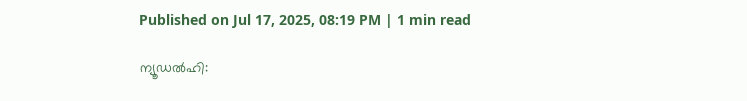Published on Jul 17, 2025, 08:19 PM | 1 min read

ന്യൂഡൽഹി: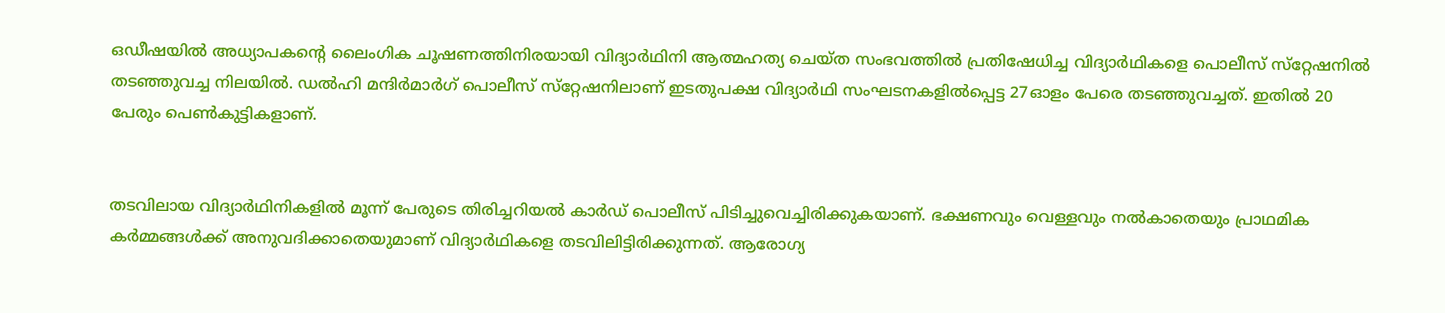ഒഡീഷയിൽ അധ്യാപകന്റെ ലൈംഗിക ചൂഷണത്തിനിരയായി വിദ്യാർഥിനി ആത്മഹത്യ ചെയ്ത സംഭവത്തിൽ പ്രതിഷേധിച്ച വിദ്യാർഥികളെ പൊലീസ്‌ സ്‌റ്റേഷനിൽ തടഞ്ഞുവച്ച നിലയിൽ. ഡൽഹി മന്ദിർമാർഗ്‌ പൊലീസ്‌ സ്‌റ്റേഷനിലാണ്‌ ഇടതുപക്ഷ വിദ്യാർഥി സംഘടനകളിൽപ്പെട്ട 27ഓളം പേരെ തടഞ്ഞുവച്ചത്‌. ഇതിൽ 20 പേരും പെൺകുട്ടികളാണ്‌.


തടവിലായ വിദ്യാർഥിനികളിൽ മൂന്ന്‌ പേരുടെ തിരിച്ചറിയൽ കാർഡ്‌ പൊലീസ്‌ പിടിച്ചുവെച്ചിരിക്കുകയാണ്‌. ഭക്ഷണവും വെള്ളവും നൽകാതെയും പ്രാഥമിക കർമ്മങ്ങൾക്ക് അനുവദിക്കാതെയുമാണ് വിദ്യാർഥികളെ തടവിലിട്ടിരിക്കുന്നത്‌. ആരോഗ്യ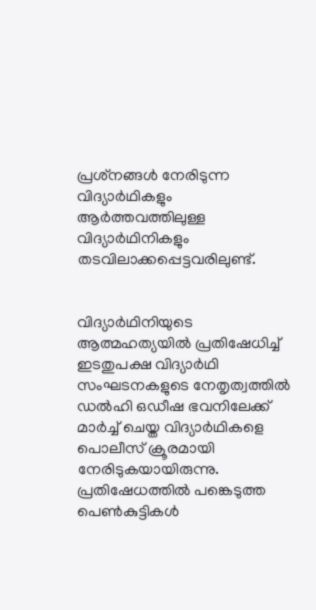പ്രശ്‌നങ്ങൾ നേരിടുന്ന വിദ്യാർഥികളും ആർത്തവത്തിലുള്ള വിദ്യാർഥിനികളും തടവിലാക്കപ്പെട്ടവരിലുണ്ട്‌.


വിദ്യാർഥിനിയുടെ ആത്മഹത്യയിൽ പ്രതിഷേധിച്ച്‌ ഇടതുപക്ഷ വിദ്യാർഥി സംഘടനകളുടെ നേതൃത്വത്തിൽ ഡൽഹി ഒഡീഷ ഭവനിലേക്ക്‌ മാർച്ച്‌ ചെയ്ത വിദ്യാർഥികളെ പൊലീസ്‌ ക്രൂരമായി നേരിടുകയായിരുന്നു. പ്രതിഷേധത്തിൽ പങ്കെടുത്ത പെൺകുട്ടികൾ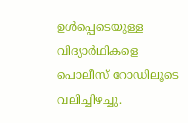ഉൾപ്പെടെയുള്ള വിദ്യാർഥികളെ പൊലീസ്‌ റോഡിലൂടെ വലിച്ചിഴച്ചു.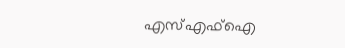എസ്എഫ്‌ഐ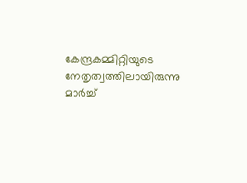കേന്ദ്രകമ്മിറ്റിയുടെ നേതൃത്വത്തിലായിരുന്നു മാർച്ച്‌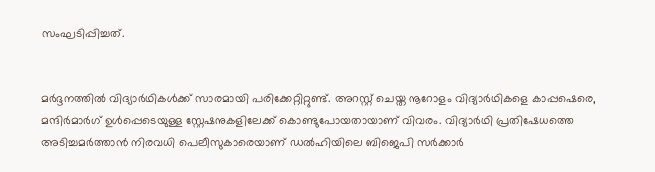സംഘടിപ്പിച്ചത്‌.


മർദ്ദനത്തിൽ വിദ്യാർഥികൾക്ക്‌ സാരമായി പരിക്കേറ്റിറ്റുണ്ട്‌. അറസ്റ്റ്‌ ചെയ്ത നൂറോളം വിദ്യാർഥികളെ കാപ്പഷെരെ, മന്ദിർമാർഗ്‌ ഉൾപ്പെടെയുള്ള സ്റ്റേഷനുകളിലേക്ക്‌ കൊണ്ടുപോയതായാണ്‌ വിവരം. വിദ്യാർഥി പ്രതിഷേധത്തെ അടിച്ചമർത്താൻ നിരവധി പെലീസുകാരെയാണ്‌ ഡൽഹിയിലെ ബിജെപി സർക്കാർ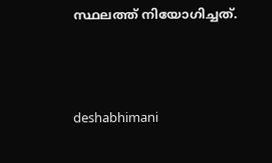സ്ഥലത്ത്‌ നിയോഗിച്ചത്‌.



deshabhimani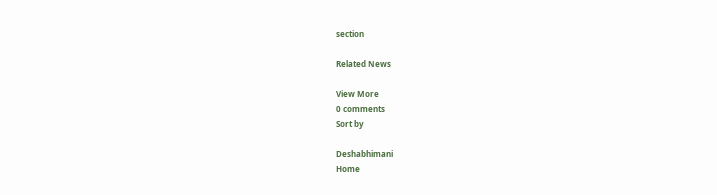section

Related News

View More
0 comments
Sort by

Deshabhimani
Home